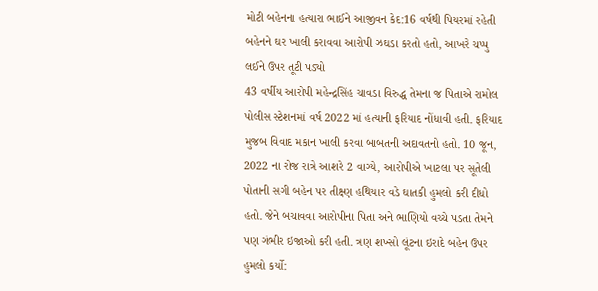મોટી બહેનના હત્યારા ભાઈને આજીવન કેદ:16 વર્ષથી પિયરમાં રહેતી બહેનને ઘર ખાલી કરાવવા આરોપી ઝઘડા કરતો હતો, આખરે ચપ્પુ લઈને ઉપર તૂટી પડ્યો
43 વર્ષીય આરોપી મહેન્દ્રસિંહ ચાવડા વિરુદ્ધ તેમના જ પિતાએ રામોલ પોલીસ સ્ટેશનમાં વર્ષ 2022 માં હત્યાની ફરિયાદ નોંધાવી હતી. ફરિયાદ મુજબ વિવાદ મકાન ખાલી કરવા બાબતની અદાવતનો હતો. 10 જૂન, 2022 ના રોજ રાત્રે આશરે 2 વાગ્યે, આરોપીએ ખાટલા પર સૂતેલી પોતાની સગી બહેન પર તીક્ષ્ણ હથિયાર વડે ઘાતકી હુમલો કરી દીધો હતો. જેને બચાવવા આરોપીના પિતા અને ભાણિયો વચ્ચે પડતા તેમને પણ ગંભીર ઇજાઓ કરી હતી. ત્રણ શખ્સો લૂંટના ઇરાદે બહેન ઉપર હુમલો કર્યો: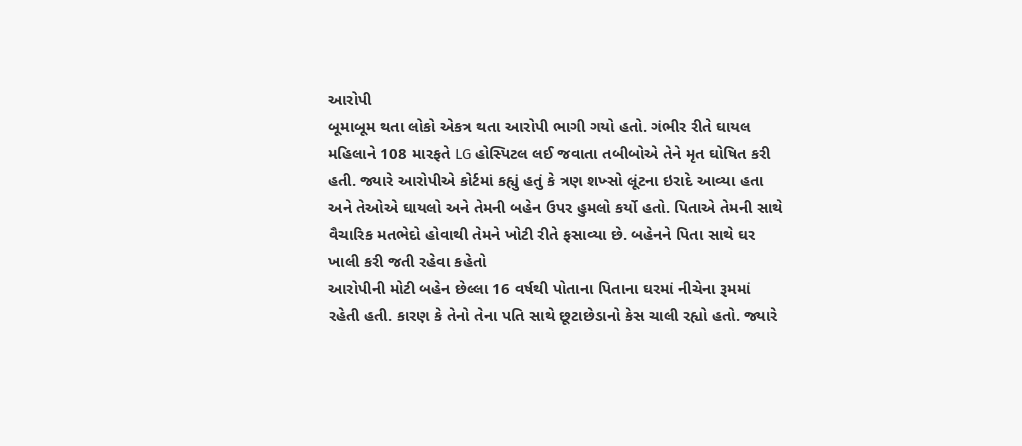આરોપી
બૂમાબૂમ થતા લોકો એકત્ર થતા આરોપી ભાગી ગયો હતો. ગંભીર રીતે ઘાયલ મહિલાને 108 મારફતે LG હોસ્પિટલ લઈ જવાતા તબીબોએ તેને મૃત ઘોષિત કરી હતી. જ્યારે આરોપીએ કોર્ટમાં કહ્યું હતું કે ત્રણ શખ્સો લૂંટના ઇરાદે આવ્યા હતા અને તેઓએ ઘાયલો અને તેમની બહેન ઉપર હુમલો કર્યો હતો. પિતાએ તેમની સાથે વૈચારિક મતભેદો હોવાથી તેમને ખોટી રીતે ફસાવ્યા છે. બહેનને પિતા સાથે ઘર ખાલી કરી જતી રહેવા કહેતો
આરોપીની મોટી બહેન છેલ્લા 16 વર્ષથી પોતાના પિતાના ઘરમાં નીચેના રૂમમાં રહેતી હતી. કારણ કે તેનો તેના પતિ સાથે છૂટાછેડાનો કેસ ચાલી રહ્યો હતો. જ્યારે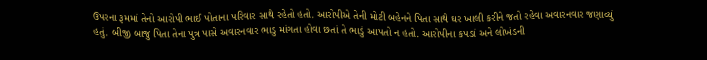ઉપરના રૂમમાં તેનો આરોપી ભાઈ પોતાના પરિવાર સાથે રહેતો હતો. આરોપીએ તેની મોટી બહેનને પિતા સાથે ઘર ખાલી કરીને જતો રહેવા અવારનવાર જણાવ્યું હતું. બીજી બાજુ પિતા તેના પુત્ર પાસે અવારનવાર ભાડુ માંગતા હોવા છતાં તે ભાડું આપતો ન હતો. આરોપીના કપડાં અને લોખંડની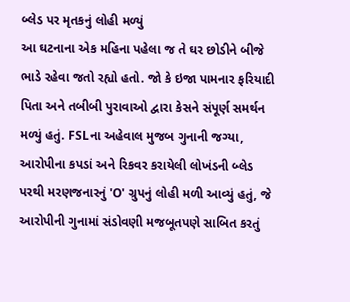બ્લેડ પર મૃતકનું લોહી મળ્યું
આ ઘટનાના એક મહિના પહેલા જ તે ઘર છોડીને બીજે ભાડે રહેવા જતો રહ્યો હતો. જો કે ઇજા પામનાર ફરિયાદી પિતા અને તબીબી પુરાવાઓ દ્વારા કેસને સંપૂર્ણ સમર્થન મળ્યું હતું. FSLના અહેવાલ મુજબ ગુનાની જગ્યા, આરોપીના કપડાં અને રિકવર કરાયેલી લોખંડની બ્લેડ પરથી મરણજનારનું 'O' ગ્રુપનું લોહી મળી આવ્યું હતું, જે આરોપીની ગુનામાં સંડોવણી મજબૂતપણે સાબિત કરતું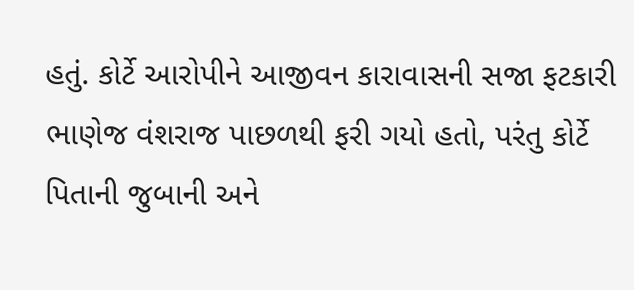હતું. કોર્ટે આરોપીને આજીવન કારાવાસની સજા ફટકારી
ભાણેજ વંશરાજ પાછળથી ફરી ગયો હતો, પરંતુ કોર્ટે પિતાની જુબાની અને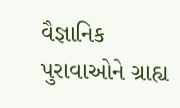વૈજ્ઞાનિક પુરાવાઓને ગ્રાહ્ય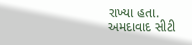રાખ્યા હતા. અમદાવાદ સીટી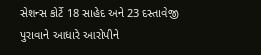સેશન્સ કોર્ટે 18 સાહેદ અને 23 દસ્તાવેજી પુરાવાને આધારે આરોપીને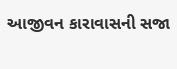આજીવન કારાવાસની સજા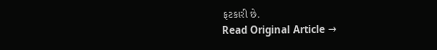ફટકારી છે.
Read Original Article →